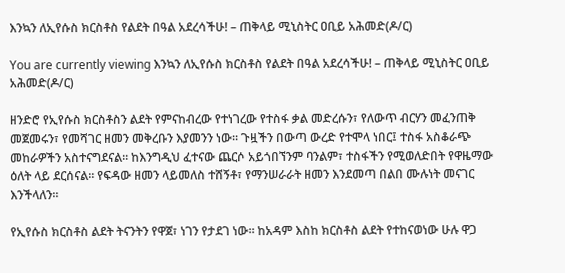እንኳን ለኢየሱስ ክርስቶስ የልደት በዓል አደረሳችሁ! – ጠቅላይ ሚኒስትር ዐቢይ አሕመድ(ዶ/ር)

You are currently viewing እንኳን ለኢየሱስ ክርስቶስ የልደት በዓል አደረሳችሁ! – ጠቅላይ ሚኒስትር ዐቢይ አሕመድ(ዶ/ር)

ዘንድሮ የኢየሱስ ክርስቶስን ልደት የምናከብረው የተነገረው የተስፋ ቃል መድረሱን፣ የለውጥ ብርሃን መፈንጠቅ መጀመሩን፣ የመሻገር ዘመን መቅረቡን እያመንን ነው። ጉዟችን በውጣ ውረድ የተሞላ ነበር፤ ተስፋ አስቆራጭ መከራዎችን አስተናግደናል። ከእንግዲህ ፈተናው ጨርሶ አይጎበኘንም ባንልም፣ ተስፋችን የሚወለድበት የዋዜማው ዕለት ላይ ደርሰናል። የፍዳው ዘመን ላይመለስ ተሸኝቶ፣ የማንሠራራት ዘመን እንደመጣ በልበ ሙሉነት መናገር እንችላለን።

የኢየሱስ ክርስቶስ ልደት ትናንትን የዋጀ፣ ነገን የታደገ ነው። ከአዳም እስከ ክርስቶስ ልደት የተከናወነው ሁሉ ዋጋ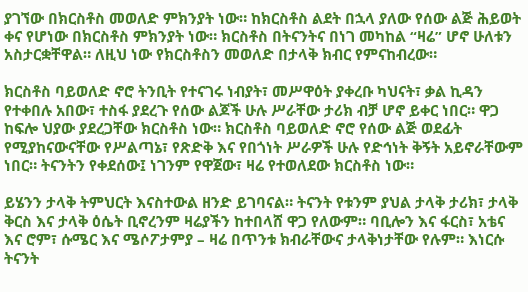ያገኘው በክርስቶስ መወለድ ምክንያት ነው። ከክርስቶስ ልደት በኋላ ያለው የሰው ልጅ ሕይወት ቀና የሆነው በክርስቶስ ምክንያት ነው። ክርስቶስ በትናንትና በነገ መካከል “ዛሬ” ሆኖ ሁለቱን አስታርቋቸዋል። ለዚህ ነው የክርስቶስን መወለድ በታላቅ ክብር የምናከብረው።

ክርስቶስ ባይወለድ ኖሮ ትንቢት የተናገሩ ነብያት፣ መሥዋዕት ያቀረቡ ካህናት፣ ቃል ኪዳን የተቀበሉ አበው፣ ተስፋ ያደረጉ የሰው ልጆች ሁሉ ሥራቸው ታሪክ ብቻ ሆኖ ይቀር ነበር። ዋጋ ከፍሎ ህያው ያደረጋቸው ክርስቶስ ነው። ክርስቶስ ባይወለድ ኖሮ የሰው ልጅ ወደፊት የሚያከናውናቸው የሥልጣኔ፣ የጽድቅ እና የበጎነት ሥራዎች ሁሉ የድኅነት ቅኝት አይኖራቸውም ነበር። ትናንትን የቀደሰው፤ ነገንም የዋጀው፣ ዛሬ የተወለደው ክርስቶስ ነው።

ይሄንን ታላቅ ትምህርት እናስተውል ዘንድ ይገባናል። ትናንት የቱንም ያህል ታላቅ ታሪክ፣ ታላቅ ቅርስ እና ታላቅ ዕሴት ቢኖረንም ዛሬያችን ከተበላሸ ዋጋ የለውም። ባቢሎን እና ፋርስ፣ አቴና እና ሮም፣ ሱሜር እና ሜሶፖታምያ – ዛሬ በጥንቱ ክብራቸውና ታላቅነታቸው የሉም። እነርሱ ትናንት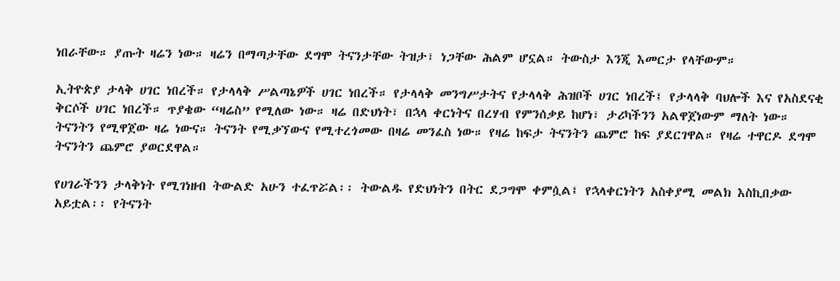ነበራቸው። ያጡት ዛሬን ነው። ዛሬን በማጣታቸው ደግሞ ትናንታቸው ትዝታ፣ ነጋቸው ሕልም ሆኗል። ትውስታ እንጂ እመርታ የላቸውም።

ኢትዮጵያ ታላቅ ሀገር ነበረች። የታላላቅ ሥልጣኔዎች ሀገር ነበረች። የታላላቅ መንግሥታትና የታላላቅ ሕዝቦች ሀገር ነበረች፤ የታላላቅ ባህሎች እና የአስደናቂ ቅርሶች ሀገር ነበረች። ጥያቄው “ዛሬስ” የሚለው ነው። ዛሬ በድህነት፣ በኋላ ቀርነትና በረሃብ የምንሰቃይ ከሆነ፣ ታሪካችንን አልዋጀነውም ማለት ነው። ትናንትን የሚዋጀው ዛሬ ነውና። ትናንት የሚቃኘውና የሚተረጎመው በዛሬ መንፈስ ነው። የዛሬ ከፍታ ትናንትን ጨምሮ ከፍ ያደርገዋል። የዛሬ ተዋርዶ ደግሞ ትናንትን ጨምሮ ያወርደዋል።

የሀገራችንን ታላቅነት የሚገነዘብ ትውልድ አሁን ተፈጥሯል፡፡ ትውልዱ የድህነትን በትር ደጋግሞ ቀምሷል፤ የኋላቀርነትን አስቀያሚ መልክ እስኪበቃው አይቷል፡፡ የትናንት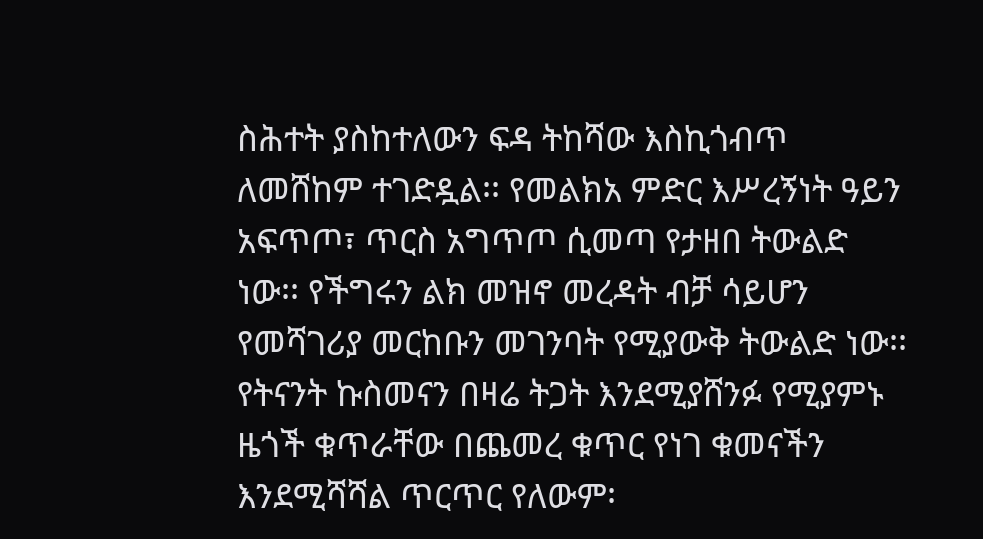ስሕተት ያስከተለውን ፍዳ ትከሻው እስኪጎብጥ ለመሸከም ተገድዷል፡፡ የመልክአ ምድር እሥረኝነት ዓይን አፍጥጦ፣ ጥርስ አግጥጦ ሲመጣ የታዘበ ትውልድ ነው፡፡ የችግሩን ልክ መዝኖ መረዳት ብቻ ሳይሆን የመሻገሪያ መርከቡን መገንባት የሚያውቅ ትውልድ ነው፡፡ የትናንት ኩስመናን በዛሬ ትጋት እንደሚያሸንፉ የሚያምኑ ዜጎች ቁጥራቸው በጨመረ ቁጥር የነገ ቁመናችን እንደሚሻሻል ጥርጥር የለውም፡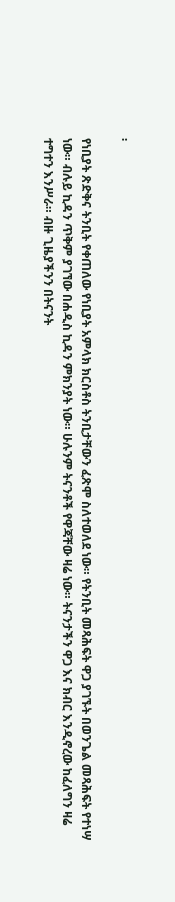፡

የነቢያት ጽድቅና ትንቢት የቀጠለው የነቢያት አምላክ ክርስቶስ ትንቢታቸውን ፈጽሞ ስለተወለደ ነው። የትንቢት መጻሕፍት ዋጋ ያገኙት በወንጌል መጻሕፍት የተነሣ ነው። ብሉይ ኪዳን ጥቅም ያገኘው በሐዲስ ኪዳን ምክንያት ነው። ሁሉንም ትናንቶች የዋጃቸው ዛሬ ነው። ትናንታችን ዋጋ እና ክብር እንዲኖረው ከፈለግን ዛሬ ተግተን እንሥራ። ብዙ ጊዜያችንን በትናንት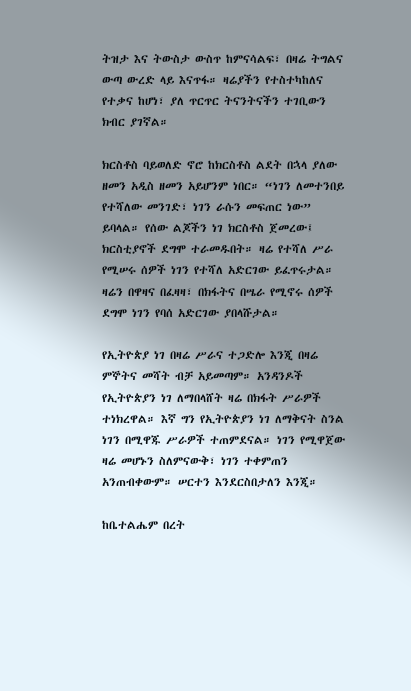ትዝታ እና ትውስታ ውስጥ ከምናሳልፍ፣ በዛሬ ትግልና ውጣ ውረድ ላይ እናጥፋ። ዛሬያችን የተስተካከለና የተቃና ከሆነ፣ ያለ ጥርጥር ትናንትናችን ተገቢውን ክብር ያገኛል።

ክርስቶስ ባይወለድ ኖሮ ከክርስቶስ ልደት በኋላ ያለው ዘመን አዲስ ዘመን አይሆንም ነበር። “ነገን ለመተንበይ የተሻለው መንገድ፣ ነገን ራሱን መፍጠር ነው” ይባላል። የሰው ልጆችን ነገ ክርስቶስ ጀመረው፤ ክርስቲያኖች ደግሞ ተራመዱበት። ዛሬ የተሻለ ሥራ የሚሠሩ ሰዎች ነገን የተሻለ አድርገው ይፈጥሩታል። ዛሬን በዋዛና በፈዛዛ፣ በክፋትና በሤራ የሚኖሩ ሰዎች ደግሞ ነገን የባሰ አድርገው ያበላሹታል።

የኢትዮጵያ ነገ በዛሬ ሥራና ተጋድሎ እንጂ በዛሬ ምኞትና መሻት ብቻ አይመጣም። አንዳንዶች የኢትዮጵያን ነገ ለማበላሸት ዛሬ በክፋት ሥራዎች ተነክረዋል። እኛ ግን የኢትዮጵያን ነገ ለማቅናት ስንል ነገን በሚዋጁ ሥራዎች ተጠምደናል። ነገን የሚዋጀው ዛሬ መሆኑን ስለምናውቅ፣ ነገን ተቀምጠን አንጠብቀውም። ሠርተን እንደርስበታለን እንጂ።

ከቤተልሔም በረት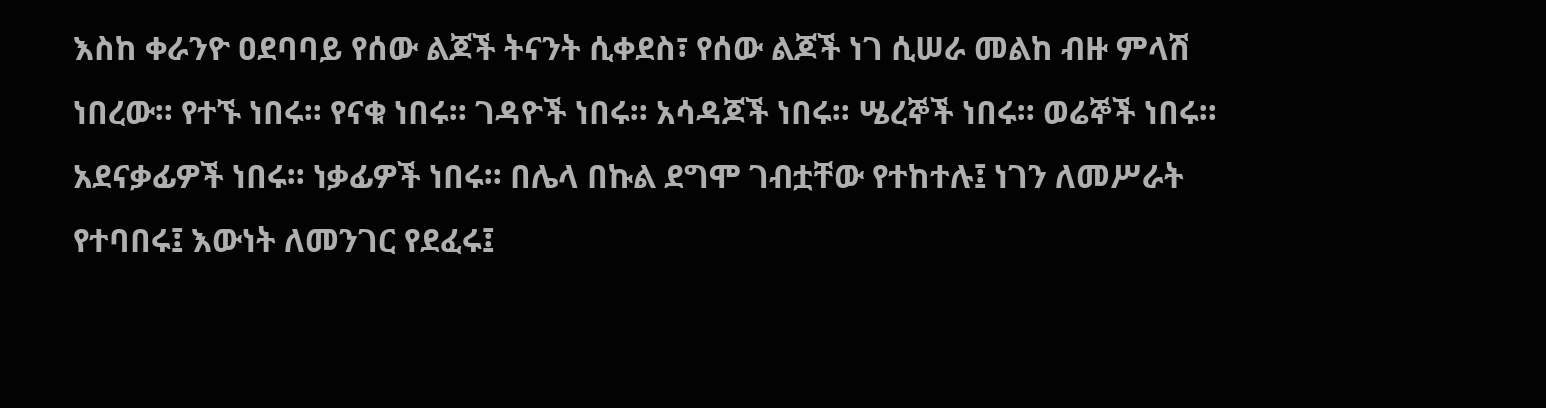እስከ ቀራንዮ ዐደባባይ የሰው ልጆች ትናንት ሲቀደስ፣ የሰው ልጆች ነገ ሲሠራ መልከ ብዙ ምላሽ ነበረው። የተኙ ነበሩ። የናቁ ነበሩ። ገዳዮች ነበሩ። አሳዳጆች ነበሩ። ሤረኞች ነበሩ። ወሬኞች ነበሩ። አደናቃፊዎች ነበሩ። ነቃፊዎች ነበሩ። በሌላ በኩል ደግሞ ገብቷቸው የተከተሉ፤ ነገን ለመሥራት የተባበሩ፤ እውነት ለመንገር የደፈሩ፤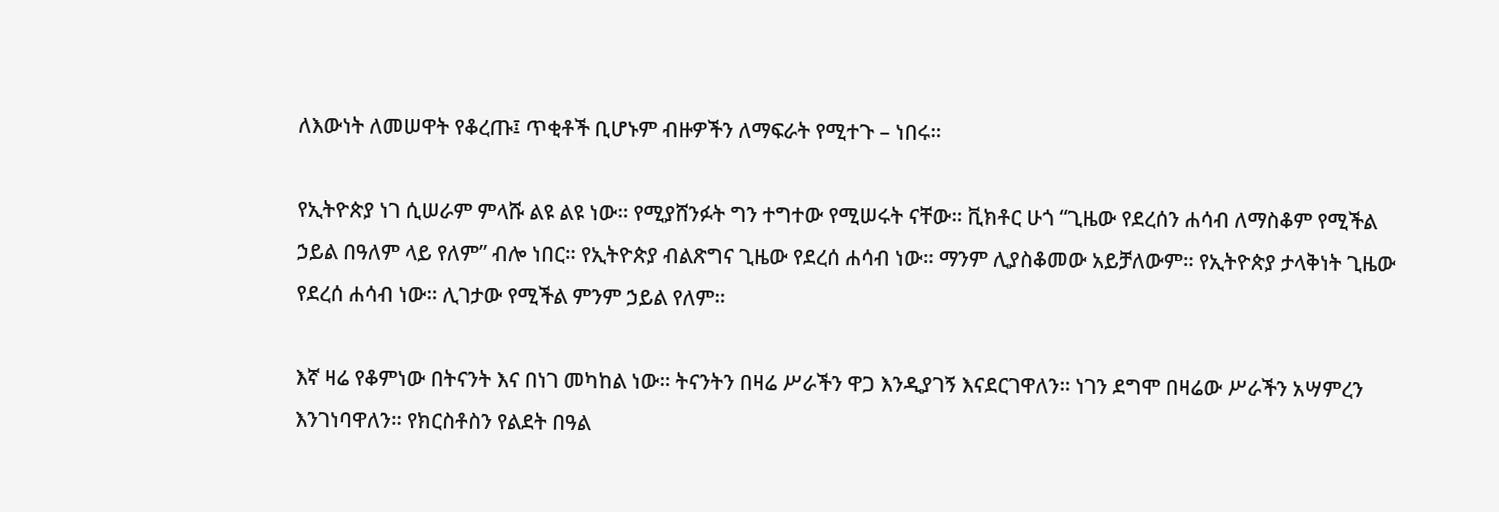ለእውነት ለመሠዋት የቆረጡ፤ ጥቂቶች ቢሆኑም ብዙዎችን ለማፍራት የሚተጉ – ነበሩ።

የኢትዮጵያ ነገ ሲሠራም ምላሹ ልዩ ልዩ ነው። የሚያሸንፉት ግን ተግተው የሚሠሩት ናቸው። ቪክቶር ሁጎ “ጊዜው የደረሰን ሐሳብ ለማስቆም የሚችል ኃይል በዓለም ላይ የለም” ብሎ ነበር። የኢትዮጵያ ብልጽግና ጊዜው የደረሰ ሐሳብ ነው። ማንም ሊያስቆመው አይቻለውም። የኢትዮጵያ ታላቅነት ጊዜው የደረሰ ሐሳብ ነው። ሊገታው የሚችል ምንም ኃይል የለም።

እኛ ዛሬ የቆምነው በትናንት እና በነገ መካከል ነው። ትናንትን በዛሬ ሥራችን ዋጋ እንዲያገኝ እናደርገዋለን። ነገን ደግሞ በዛሬው ሥራችን አሣምረን እንገነባዋለን። የክርስቶስን የልደት በዓል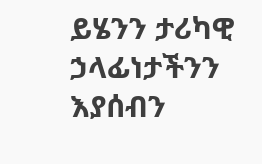ይሄንን ታሪካዊ ኃላፊነታችንን እያሰብን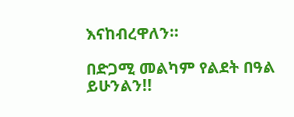እናከብረዋለን።

በድጋሚ መልካም የልደት በዓል ይሁንልን!!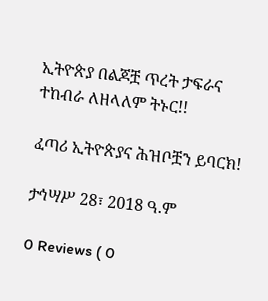ኢትዮጵያ በልጆቿ ጥረት ታፍራና ተከብራ ለዘላለም ትኑር!!

ፈጣሪ ኢትዮጵያና ሕዝቦቿን ይባርክ!

ታኅሣሥ 28፣ 2018 ዓ.ም

0 Reviews ( 0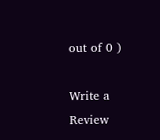out of 0 )

Write a Review